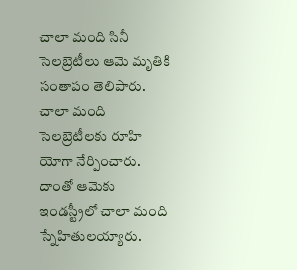చాలా మంది సినీ సెలబ్రెటీలు ఆమె మృతికి సంతాపం తెలిపారు. చాలా మంది సెలబ్రెటీలకు రూహి యోగా నేర్పించారు. దాంతో ఆమెకు ఇండస్ట్రీలో చాలా మంది స్నేహితులయ్యారు.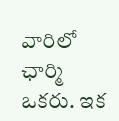వారిలో ఛార్మి ఒకరు. ఇక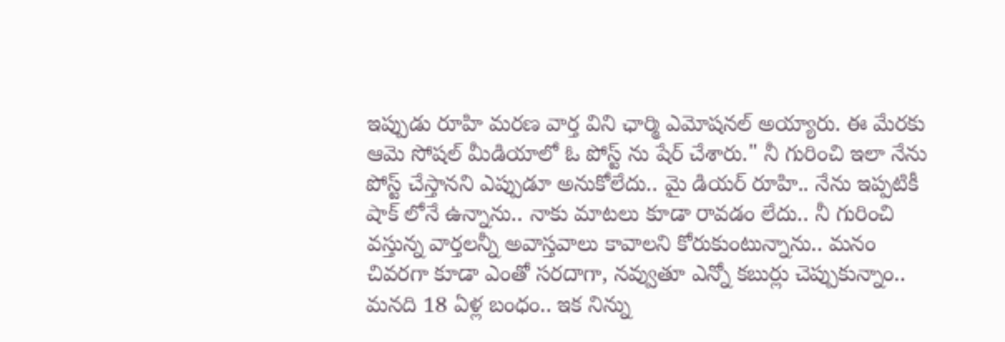ఇప్పుడు రూహి మరణ వార్త విని ఛార్మి ఎమోషనల్ అయ్యారు. ఈ మేరకు ఆమె సోషల్ మీడియాలో ఓ పోస్ట్ ను షేర్ చేశారు." నీ గురించి ఇలా నేను పోస్ట్ చేస్తానని ఎప్పుడూ అనుకోలేదు.. మై డియర్ రూహి.. నేను ఇప్పటికీ షాక్ లోనే ఉన్నాను.. నాకు మాటలు కూడా రావడం లేదు.. నీ గురించి వస్తున్న వార్తలన్నీ అవాస్తవాలు కావాలని కోరుకుంటున్నాను.. మనం చివరగా కూడా ఎంతో సరదాగా, నవ్వుతూ ఎన్నో కబుర్లు చెప్పుకున్నాం.. మనది 18 ఏళ్ల బంధం.. ఇక నిన్ను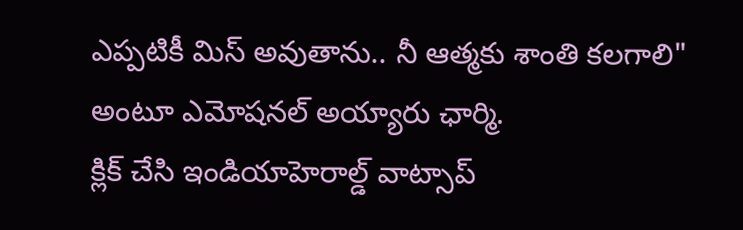ఎప్పటికీ మిస్ అవుతాను.. నీ ఆత్మకు శాంతి కలగాలి" అంటూ ఎమోషనల్ అయ్యారు ఛార్మి.
క్లిక్ చేసి ఇండియాహెరాల్డ్ వాట్సాప్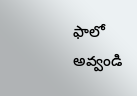ఫాలో అవ్వండి